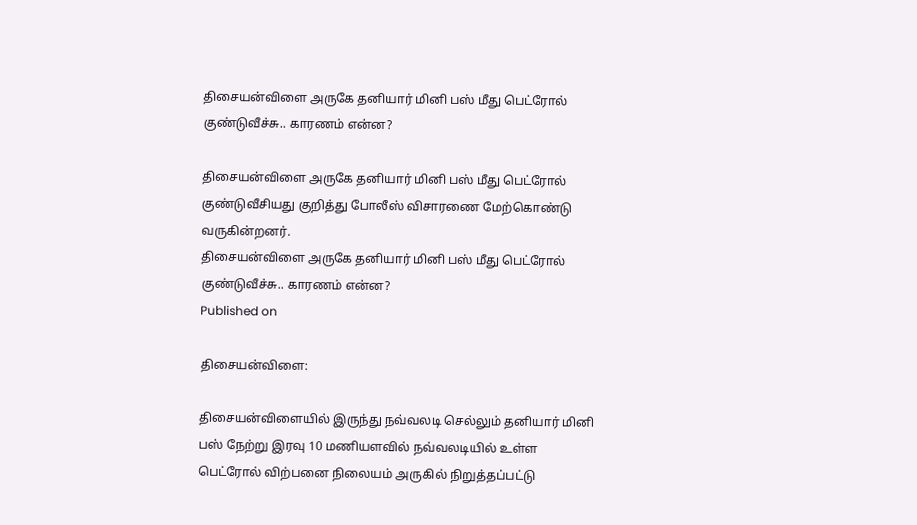திசையன்விளை அருகே தனியார் மினி பஸ் மீது பெட்ரோல் குண்டுவீச்சு.. காரணம் என்ன?

திசையன்விளை அருகே தனியார் மினி பஸ் மீது பெட்ரோல் குண்டுவீசியது குறித்து போலீஸ் விசாரணை மேற்கொண்டு வருகின்றனர்.
திசையன்விளை அருகே தனியார் மினி பஸ் மீது பெட்ரோல் குண்டுவீச்சு.. காரணம் என்ன?
Published on

திசையன்விளை:

திசையன்விளையில் இருந்து நவ்வலடி செல்லும் தனியார் மினி பஸ் நேற்று இரவு 10 மணியளவில் நவ்வலடியில் உள்ள பெட்ரோல் விற்பனை நிலையம் அருகில் நிறுத்தப்பட்டு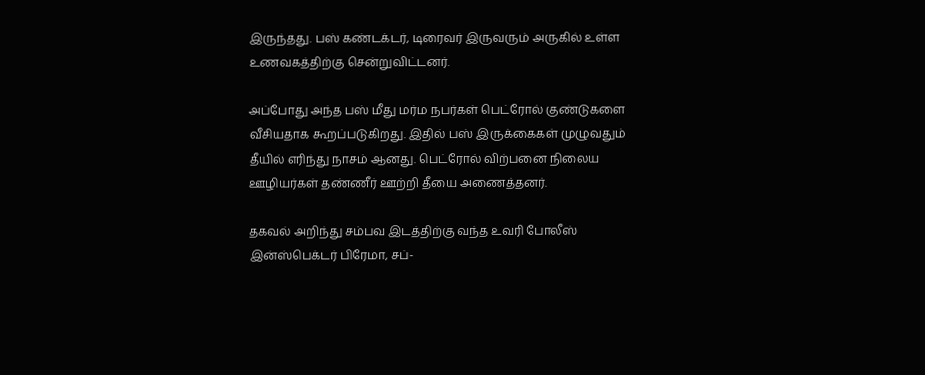இருந்தது. பஸ் கண்டக்டர், டிரைவர் இருவரும் அருகில் உள்ள உணவகத்திற்கு சென்றுவிட்டனர்.

அப்போது அந்த பஸ் மீது மர்ம நபர்கள் பெட்ரோல் குண்டுகளை வீசியதாக கூறப்படுகிறது. இதில் பஸ் இருக்கைகள் முழுவதும் தீயில் எரிந்து நாசம் ஆனது. பெட்ரோல் விற்பனை நிலைய ஊழியர்கள் தண்ணீர் ஊற்றி தீயை அணைத்தனர்.

தகவல் அறிந்து சம்பவ இடத்திற்கு வந்த உவரி போலீஸ் இன்ஸ்பெக்டர் பிரேமா, சப்-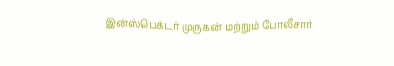இன்ஸ்பெக்டர் முருகன் மற்றும் போலீசார்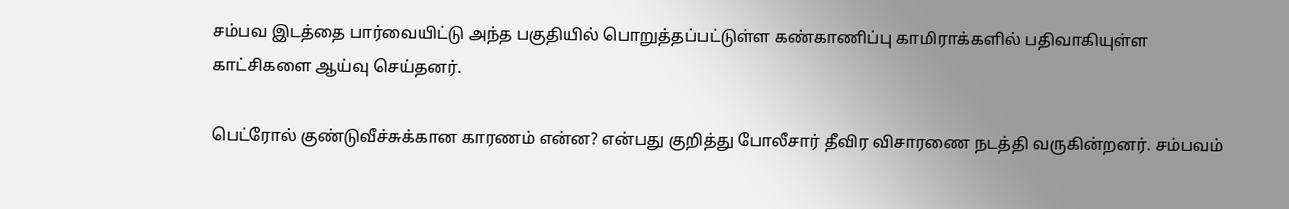சம்பவ இடத்தை பார்வையிட்டு அந்த பகுதியில் பொறுத்தப்பட்டுள்ள கண்காணிப்பு காமிராக்களில் பதிவாகியுள்ள காட்சிகளை ஆய்வு செய்தனர்.

பெட்ரோல் குண்டுவீச்சுக்கான காரணம் என்ன? என்பது குறித்து போலீசார் தீவிர விசாரணை நடத்தி வருகின்றனர். சம்பவம்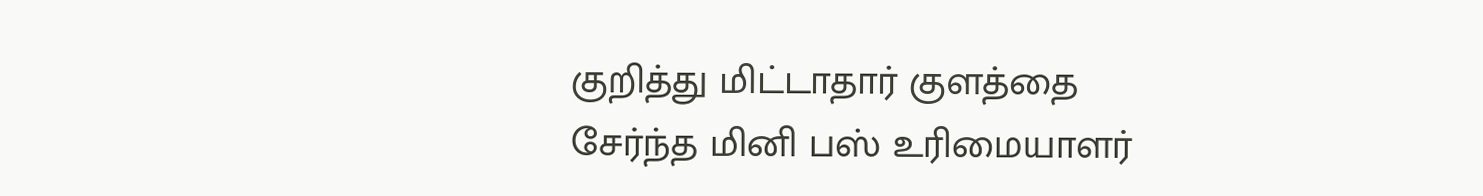குறித்து மிட்டாதார் குளத்தை சேர்ந்த மினி பஸ் உரிமையாளர்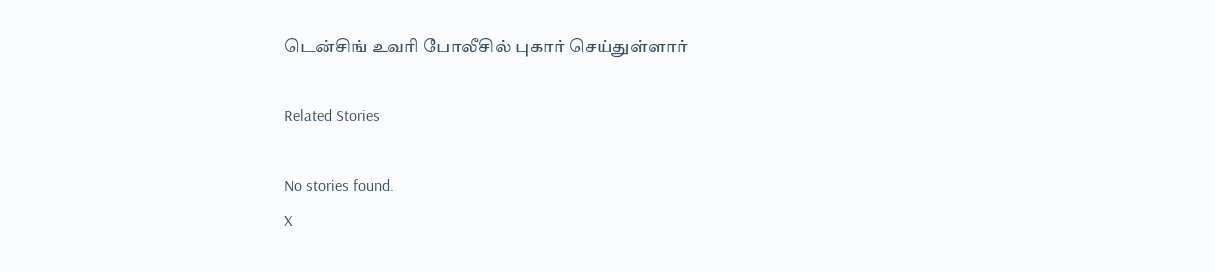டென்சிங் உவரி போலீசில் புகார் செய்துள்ளார்

Related Stories

No stories found.
X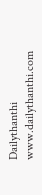Dailythanthi
www.dailythanthi.com